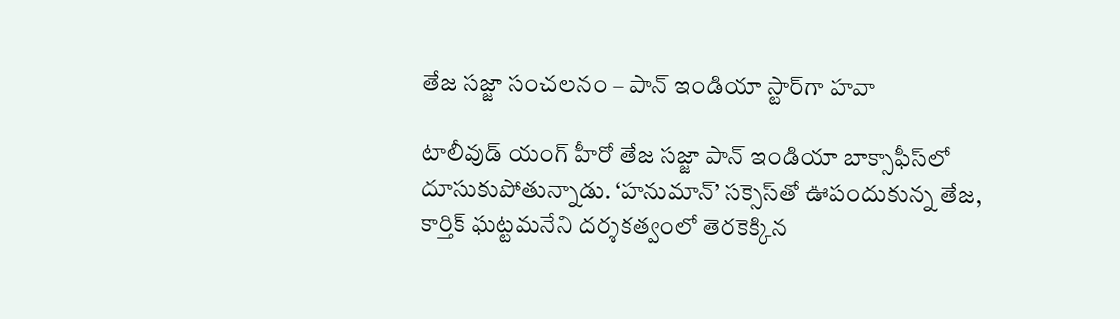తేజ సజ్జా సంచలనం – పాన్ ఇండియా స్టార్‌గా హవా

టాలీవుడ్ యంగ్ హీరో తేజ సజ్జా పాన్ ఇండియా బాక్సాఫీస్‌లో దూసుకుపోతున్నాడు. ‘హనుమాన్’ సక్సెస్‌తో ఊపందుకున్న తేజ, కార్తిక్ ఘట్టమనేని దర్శకత్వంలో తెరకెక్కిన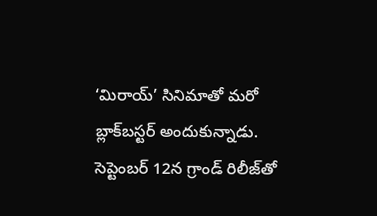‘మిరాయ్’ సినిమాతో మరో బ్లాక్‌బస్టర్ అందుకున్నాడు. సెప్టెంబర్ 12న గ్రాండ్ రిలీజ్‌తో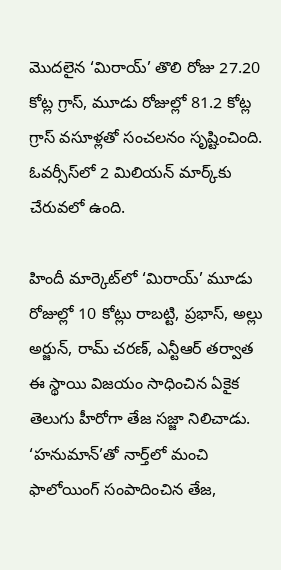మొదలైన ‘మిరాయ్’ తొలి రోజు 27.20 కోట్ల గ్రాస్, మూడు రోజుల్లో 81.2 కోట్ల గ్రాస్ వసూళ్లతో సంచలనం సృష్టించింది. ఓవర్సీస్‌లో 2 మిలియన్ మార్క్‌కు చేరువలో ఉంది.

హిందీ మార్కెట్‌లో ‘మిరాయ్’ మూడు రోజుల్లో 10 కోట్లు రాబట్టి, ప్రభాస్, అల్లు అర్జున్, రామ్ చరణ్, ఎన్టీఆర్ తర్వాత ఈ స్థాయి విజయం సాధించిన ఏకైక తెలుగు హీరోగా తేజ సజ్జా నిలిచాడు. ‘హనుమాన్’తో నార్త్‌లో మంచి ఫాలోయింగ్ సంపాదించిన తేజ,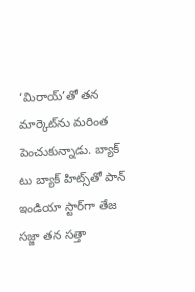‘మిరాయ్’తో తన మార్కెట్‌ను మరింత పెంచుకున్నాడు. బ్యాక్ టు బ్యాక్ హిట్స్‌తో పాన్ ఇండియా స్టార్‌గా తేజ సజ్జా తన సత్తా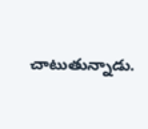చాటుతున్నాడు.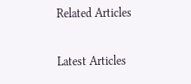Related Articles

Latest Articles